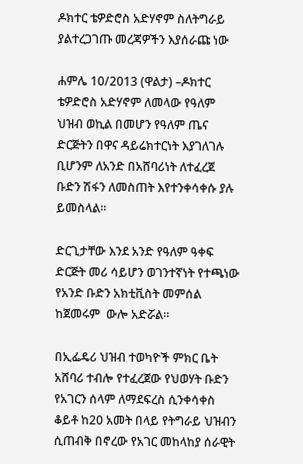ዶክተር ቴዎድሮስ አድሃኖም ስለትግራይ ያልተረጋገጡ መረጃዎችን እያሰራጩ ነው

ሐምሌ 10/2013 (ዋልታ) –ዶክተር ቴዎድሮስ አድሃኖም ለመላው የዓለም ህዝብ ወኪል በመሆን የዓለም ጤና ድርጅትን በዋና ዳይሬክተርነት እያገለገሉ ቢሆንም ለአንድ በአሸባሪነት ለተፈረጀ ቡድን ሽፋን ለመስጠት እየተንቀሳቀሱ ያሉ ይመስላል።

ድርጊታቸው እንደ አንድ የዓለም ዓቀፍ ድርጅት መሪ ሳይሆን ወገንተኛነት የተጫነው የአንድ ቡድን አክቲቪስት መምሰል ከጀመሩም  ውሎ አድሯል።

በኢፌዴሪ ህዝብ ተወካዮች ምክር ቤት አሸባሪ ተብሎ የተፈረጀው የህወሃት ቡድን የአገርን ሰላም ለማደፍረስ ሲንቀሳቀስ ቆይቶ ከ20 አመት በላይ የትግራይ ህዝብን ሲጠብቅ በኖረው የአገር መከላከያ ሰራዊት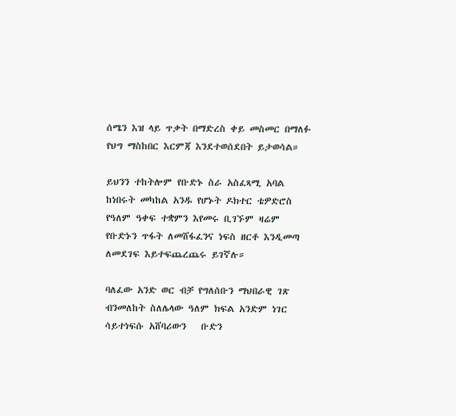ሰሜን እዝ ላይ ጥቃት በማድረስ ቀይ መስመር በማለፉ የህግ ማስከበር እርምጃ እንደተወሰደበት ይታወሳል።

ይህንን ተከትሎም የቡድኑ ስራ አስፈጻሚ አባል ከነበሩት መካከል አንዱ የሆኑት ዶክተር ቴዎድሮስ የዓለም ዓቀፍ ተቋምን እየመሩ ቢገኙም ዛሬም የቡድኑን ጥፋት ለመሸፋፈንና ነፍስ ዘርቶ እንዲመጣ ለመደገፍ እይተፍጨረጨሩ ይገኛሉ።

ባለፈው አንድ ወር ብቻ የግለሰቡን ማህበራዊ ገጽ ብንመለከት ስለሌላው ዓለም ክፍል አንድም ነገር ሳይተነፍሱ አሸባሪውን   ቡድን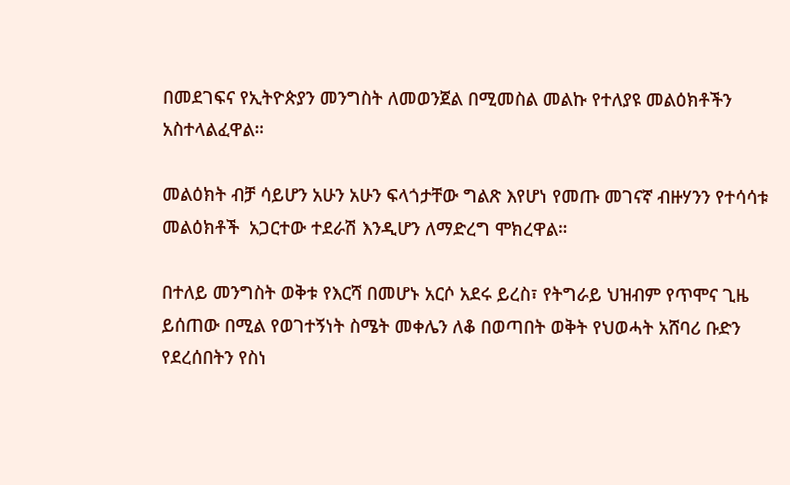በመደገፍና የኢትዮጵያን መንግስት ለመወንጀል በሚመስል መልኩ የተለያዩ መልዕክቶችን አስተላልፈዋል።

መልዕክት ብቻ ሳይሆን አሁን አሁን ፍላጎታቸው ግልጽ እየሆነ የመጡ መገናኛ ብዙሃንን የተሳሳቱ መልዕክቶች  አጋርተው ተደራሽ እንዲሆን ለማድረግ ሞክረዋል።

በተለይ መንግስት ወቅቱ የእርሻ በመሆኑ አርሶ አደሩ ይረስ፣ የትግራይ ህዝብም የጥሞና ጊዜ ይሰጠው በሚል የወገተኝነት ስሜት መቀሌን ለቆ በወጣበት ወቅት የህወሓት አሸባሪ ቡድን የደረሰበትን የስነ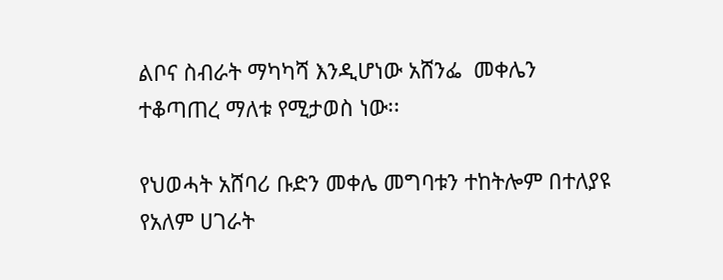ልቦና ስብራት ማካካሻ እንዲሆነው አሸንፌ  መቀሌን ተቆጣጠረ ማለቱ የሚታወስ ነው፡፡

የህወሓት አሸባሪ ቡድን መቀሌ መግባቱን ተከትሎም በተለያዩ የአለም ሀገራት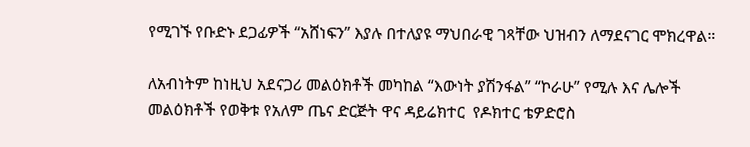የሚገኙ የቡድኑ ደጋፊዎች “አሸነፍን” እያሉ በተለያዩ ማህበራዊ ገጻቸው ህዝብን ለማደናገር ሞክረዋል።

ለአብነትም ከነዚህ አደናጋሪ መልዕክቶች መካከል “እውነት ያሽንፋል” “ኮራሁ” የሚሉ እና ሌሎች መልዕክቶች የወቅቱ የአለም ጤና ድርጅት ዋና ዳይሬክተር  የዶክተር ቴዎድሮስ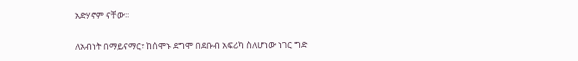አድሃኖም ናቸው፡፡

ለአብነት በማይናማር፣ ከሰሞኑ ደግሞ በደቡብ አፍሪካ ስለሆነው ነገር ግድ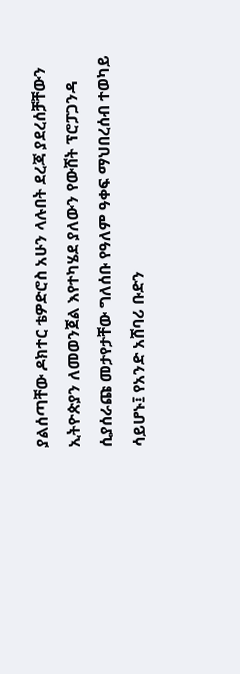ያልሰጣቸው ዶክተር ቴዎድሮስ አሁን ላሉበት ደረጃ ያደረሰቻቸውን ኢትዮጵያን ለመወንጀል እየተካሄደ ያለውን የውሸት ፕሮፓጋንዳ ሲያሰራጩ መታየታቸው ግለሰቡ የዓለም ዓቀፍ ማህበረሰብ ተወካይ ሳይሆኑ፤ የአንድ አሸባሪ ቡድን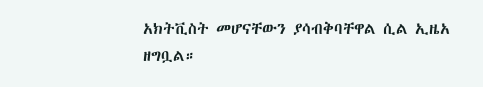አክትቪስት መሆናቸውን ያሳብቅባቸዋል ሲል ኢዜአ ዘግቧል።